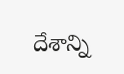దేశాన్ని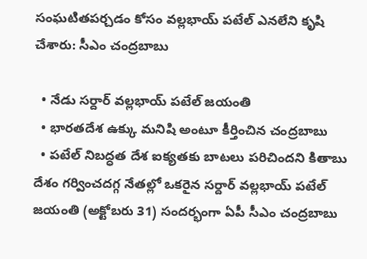సంఘటితపర్చడం కోసం వల్లభాయ్ పటేల్ ఎనలేని కృషి చేశారు: సీఎం చంద్రబాబు

  • నేడు సర్దార్ వల్లభాయ్ పటేల్ జయంతి
  • భారతదేశ ఉక్కు మనిషి అంటూ కీర్తించిన చంద్రబాబు
  • పటేల్ నిబద్ధత దేశ ఐక్యతకు బాటలు పరిచిందని కితాబు
దేశం గర్వించదగ్గ నేతల్లో ఒకరైన సర్దార్ వల్లభాయ్ పటేల్ జయంతి (అక్టోబరు 31) సందర్భంగా ఏపీ సీఎం చంద్రబాబు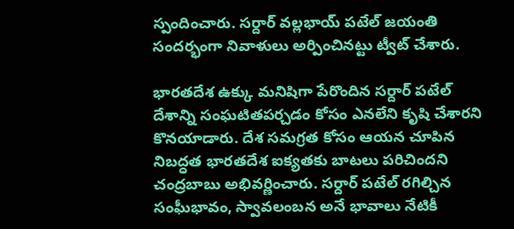స్పందించారు. సర్దార్ వల్లభాయ్ పటేల్ జయంతి సందర్భంగా నివాళులు అర్పించినట్టు ట్వీట్ చేశారు.

భారతదేశ ఉక్కు మనిషిగా పేరొందిన సర్దార్ పటేల్ దేశాన్ని సంఘటితపర్చడం కోసం ఎనలేని కృషి చేశారని కొనయాడారు. దేశ సమగ్రత కోసం ఆయన చూపిన నిబద్ధత భారతదేశ ఐక్యతకు బాటలు పరిచిందని చంద్రబాబు అభివర్ణించారు. సర్దార్ పటేల్ రగిల్చిన సంఘీభావం, స్వావలంబన అనే భావాలు నేటికీ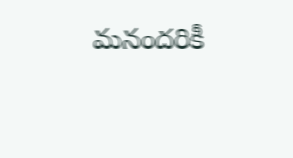మనందరికీ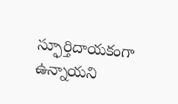స్ఫూర్తిదాయకంగా ఉన్నాయని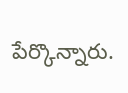పేర్కొన్నారు.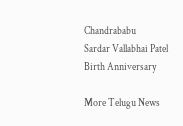Chandrababu
Sardar Vallabhai Patel
Birth Anniversary

More Telugu News